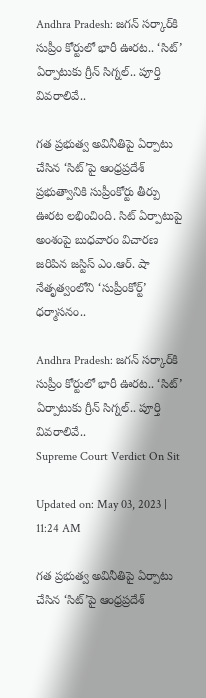Andhra Pradesh: జగన్ సర్కార్‌కి సుప్రీం కోర్టులో భారీ ఊరట.. ‘సిట్’ ఏర్పాటుకు గ్రీన్ సిగ్నల్.. పూర్తి వివరాలివే..

గత ప్రభుత్వ అవినీతిపై ఏర్పాటు చేసిన ‘సిట్‌’పై ఆంధ్రప్రదేశ్‌ ప్రభుత్వానికి సుప్రీంకోర్టు తీర్పు ఊరట లభించింది. సిట్ ఏర్పాటుపై అంశంపై బుధవారం విచారణ జరిపిన జస్టిస్ ఎం.ఆర్. షా నేతృత్వంలోని ‘సుప్రీంకోర్ట్’  ధర్మాసనం..

Andhra Pradesh: జగన్ సర్కార్‌కి సుప్రీం కోర్టులో భారీ ఊరట.. ‘సిట్’ ఏర్పాటుకు గ్రీన్ సిగ్నల్.. పూర్తి వివరాలివే..
Supreme Court Verdict On Sit

Updated on: May 03, 2023 | 11:24 AM

గత ప్రభుత్వ అవినీతిపై ఏర్పాటు చేసిన ‘సిట్‌’పై ఆంధ్రప్రదేశ్‌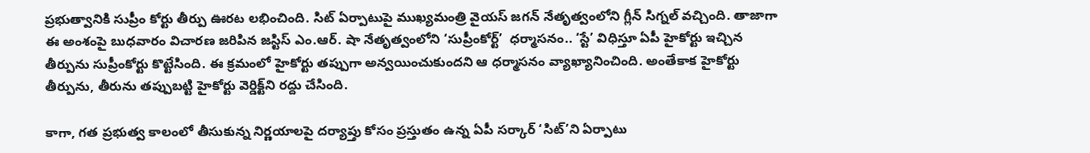ప్రభుత్వానికి సుప్రీం కోర్టు తీర్పు ఊరట లభించింది. సిట్ ఏర్పాటుపై ముఖ్యమంత్రి వైయస్ జగన్ నేతృత్వంలోని గ్లీన్ సిగ్నల్ వచ్చింది. తాజాగా ఈ అంశంపై బుధవారం విచారణ జరిపిన జస్టిస్ ఎం.ఆర్. షా నేతృత్వంలోని ‘సుప్రీంకోర్ట్’  ధర్మాసనం.. ‘స్టే’ విధిస్తూ ఏపీ హైకోర్టు ఇచ్చిన తీర్పును సుప్రీంకోర్టు కొట్టేసింది. ఈ క్రమంలో హైకోర్టు తప్పుగా అన్వయించుకుందని ఆ ధర్మాసనం వ్యాఖ్యానించింది. అంతేకాక హైకోర్టు తీర్పును, తీరును తప్పుబట్టి హైకోర్టు వెర్డిక్ట్‌ని రద్దు చేసింది.

కాగా, గత ప్రభుత్వ కాలంలో తీసుకున్న నిర్ణయాలపై దర్యాప్తు కోసం ప్రస్తుతం ఉన్న ఏపీ సర్కార్‌ ‘సిట్‌’ని ఏర్పాటు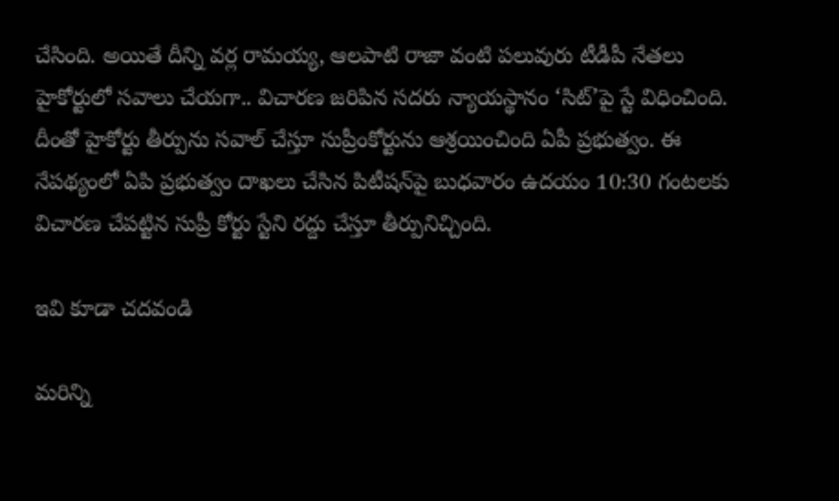చేసింది. అయితే దీన్ని వర్ల రామయ్య, ఆలపాటి రాజా వంటి పలువురు టీడీపీ నేతలు హైకోర్టులో సవాలు చేయగా.. విచారణ జరిపిన సదరు న్యాయస్థానం ‘సిట్’పై స్టే విధించింది. దీంతో హైకోర్టు తీర్పును సవాల్ చేస్తూ సుప్రీంకోర్టును ఆశ్రయించింది ఏపీ ప్రభుత్వం. ఈ నేపథ్యంలో ఏపి ప్రభుత్వం దాఖలు చేసిన పిటీషన్‌పై బుధవారం ఉదయం 10:30 గంటలకు  విచారణ చేపట్టిన సుప్రీ కోర్టు స్టేని రద్దు చేస్తూ తీర్పునిచ్చింది.

ఇవి కూడా చదవండి

మరిన్ని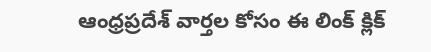ఆంధ్రప్రదేశ్ వార్తల కోసం ఈ లింక్ క్లిక్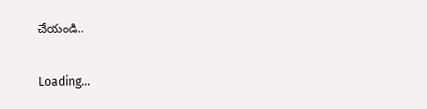చేయండి..

Loading...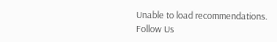Unable to load recommendations.
Follow Us